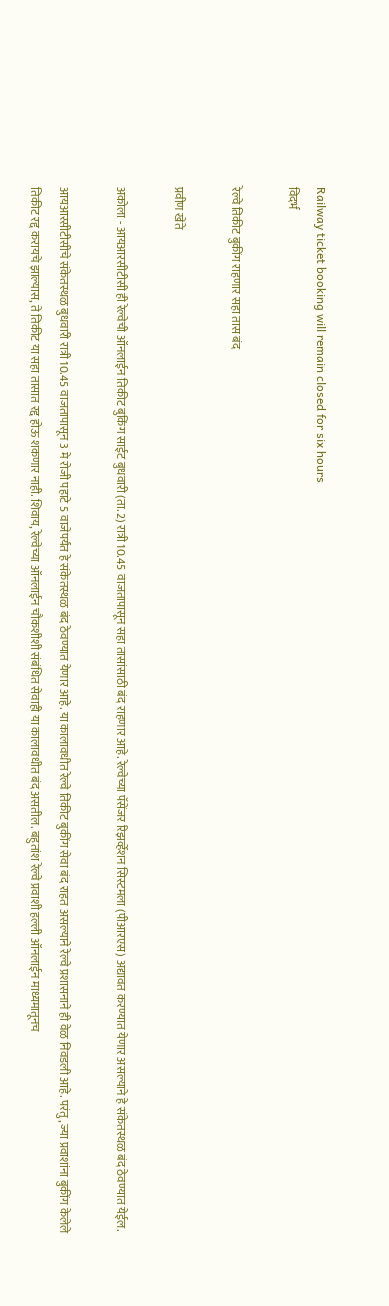Railway ticket booking will remain closed for six hours
विदर्भ

रेल्वे तिकीट बुकींग राहणार सहा तास बंद

प्रवीण खेते

अकोला - आयआरसीटीसी ही रेल्वेची ऑनलाईन तिकीट बुकिंग साईट बुधवारी (ता. 2) रात्री 10.45 वाजतापासून सहा तासांसाठी बंद राहणार आहे. रेल्वेच्या पॅसेंजर रिझर्व्हेशन सिस्टमला (पीआरएस) अद्यावत करण्यात येणार असल्याने हे संकेतस्थळ बंद ठेवण्यात येईल.

आयआरसीटीसीचे संकेतस्थळ बुधवारी रात्री 10.45 वाजतापासून 3 मे रोजी पहाटे 5 वाजेपर्यंत हे संकेतस्थळ बंद ठेवण्यात येणार आहे. या कालावधीत रेल्वे तिकीट बुकींग सेवा बंद राहत असल्याने रेल्वे प्रशासनाने ही वेळ निवडली आहे. परंतु, ज्या प्रवाशांना बुकींग केलेले तिकीट रद्द करायचे झाल्यास, ते तिकीट या सहा तासात रद्द होऊ शकणार नाही. शिवाय, रेल्वेच्या ऑनलाईन चौकशीशी संबंधित सेवाही या कालावधीत बंद असतील. बहुतांश रेल्वे प्रवाशी हल्ली ऑनलाईन माध्यमातूनच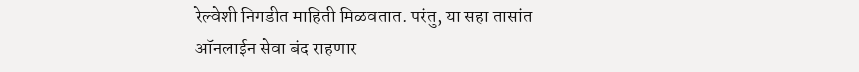रेल्वेशी निगडीत माहिती मिळवतात. परंतु, या सहा तासांत ऑनलाईन सेवा बंद राहणार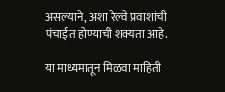असल्याने, अशा रेल्वे प्रवाशांची पंचाईत होण्याची शक्यता आहे.

या माध्यमातून मिळवा माहिती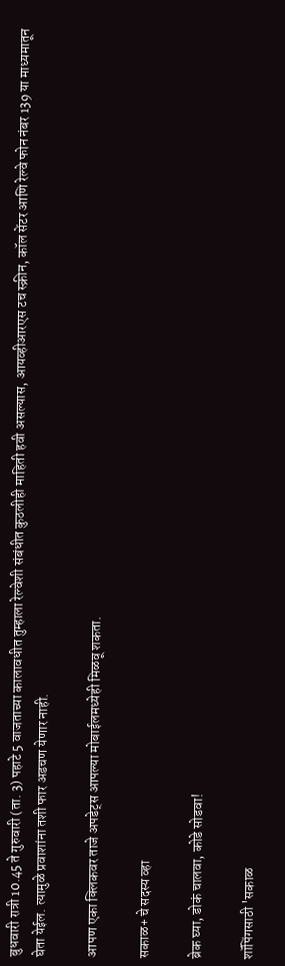बुधवारी रात्री 10.45 ते गुरुवारी (ता. 3) पहाटे 5 वाजताच्या कालावधीत तुम्हाला रेल्वेशी संबंधीत कुठलीही माहिती हवी असल्यास, आयव्हीआरएस टच स्क्रीन, कॉल सेंटर आणि रेल्वे फोन नंबर 139 या माध्यमातून घेता येईल. त्यामुळे प्रवाशांना तशी फार अडचण येणार नाही.

आपण एका क्लिकवर ताजे अपडेट्स आपल्या मोबाईलमध्येही मिळवू शकता.

सकाळ+ चे सदस्य व्हा

ब्रेक घ्या, डोकं चालवा, कोडे सोडवा!

शॉपिंगसाठी 'सकाळ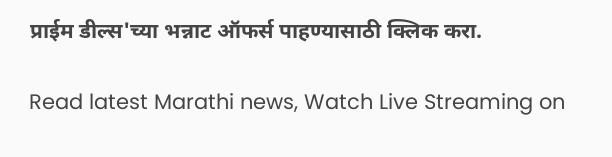प्राईम डील्स'च्या भन्नाट ऑफर्स पाहण्यासाठी क्लिक करा.

Read latest Marathi news, Watch Live Streaming on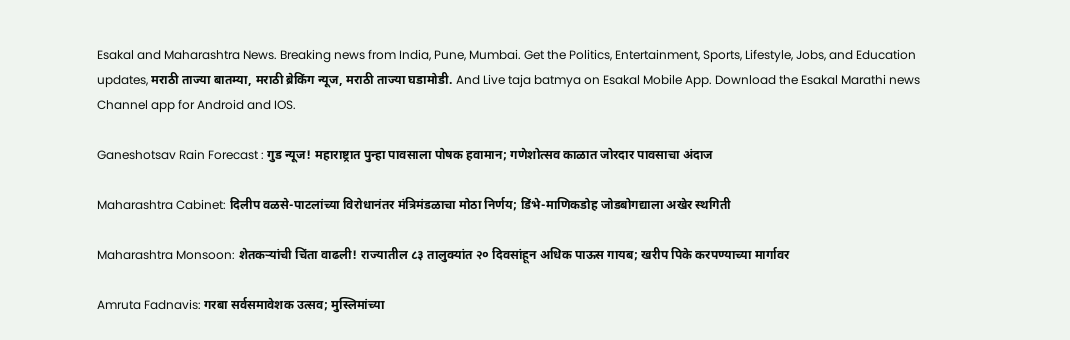Esakal and Maharashtra News. Breaking news from India, Pune, Mumbai. Get the Politics, Entertainment, Sports, Lifestyle, Jobs, and Education updates, मराठी ताज्या बातम्या, मराठी ब्रेकिंग न्यूज, मराठी ताज्या घडामोडी. And Live taja batmya on Esakal Mobile App. Download the Esakal Marathi news Channel app for Android and IOS.

Ganeshotsav Rain Forecast : गुड न्यूज! महाराष्ट्रात पुन्हा पावसाला पोषक हवामान; गणेशोत्सव काळात जोरदार पावसाचा अंदाज

Maharashtra Cabinet: दिलीप वळसे-पाटलांच्या विरोधानंतर मंत्रिमंडळाचा मोठा निर्णय; डिंभे-माणिकडोह जोडबोगद्याला अखेर स्थगिती

Maharashtra Monsoon: शेतकऱ्यांची चिंता वाढली! राज्यातील ८३ तालुक्यांत २० दिवसांहून अधिक पाऊस गायब; खरीप पिके करपण्याच्या मार्गावर

Amruta Fadnavis: गरबा सर्वसमावेशक उत्सव; मुस्लिमांच्या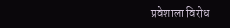प्रवेशाला विरोध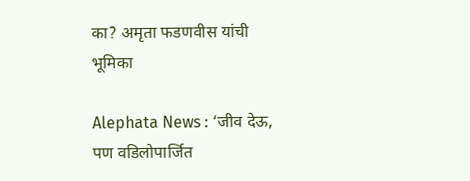का? अमृता फडणवीस यांची भूमिका

Alephata News : ‘जीव देऊ, पण वडिलोपार्जित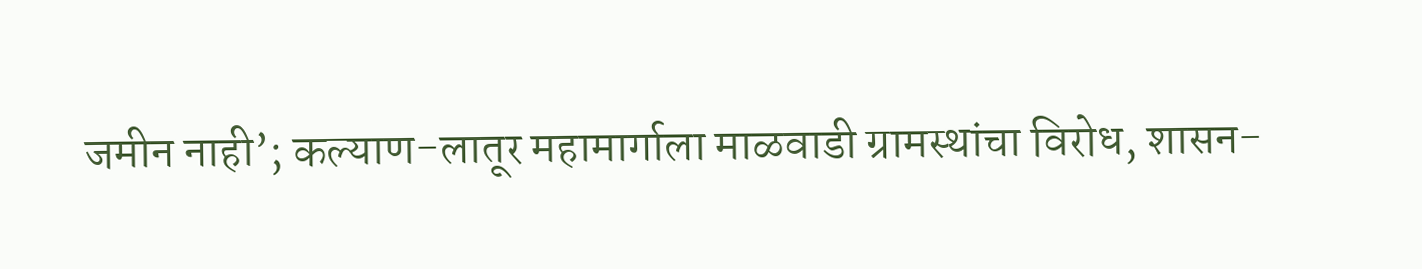जमीन नाही’; कल्याण-लातूर महामार्गाला माळवाडी ग्रामस्थांचा विरोध, शासन-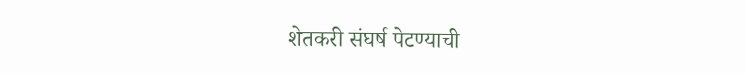शेतकरी संघर्ष पेटण्याची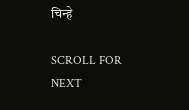चिन्हे

SCROLL FOR NEXT